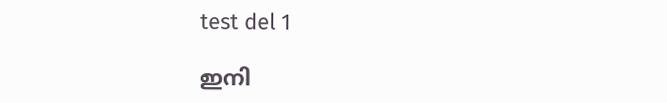test del 1

ഇനി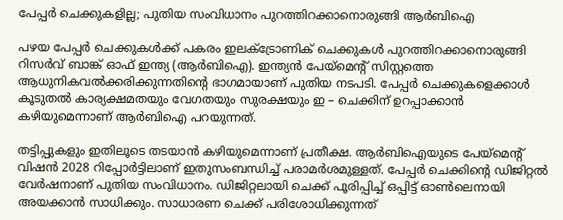പേപ്പർ ചെക്കുകളില്ല; പുതിയ സംവിധാനം പുറത്തിറക്കാനൊരുങ്ങി ആർബിഐ

പഴയ പേപ്പർ ചെക്കുകൾക്ക് പകരം ഇലക്‌ട്രോണിക് ചെക്കുകൾ പുറത്തിറക്കാനൊരുങ്ങി റിസർവ് ബാങ്ക് ഓഫ് ഇന്ത്യ (ആർബിഐ). ഇന്ത്യൻ പേയ്‌മെന്റ് സിസ്റ്റത്തെ ആധുനികവൽക്കരിക്കുന്നതിന്റെ ഭാഗമായാണ് പുതിയ നടപടി. പേപ്പർ ചെക്കുകളെക്കാൾ കൂടുതൽ കാര്യക്ഷമതയും വേഗതയും സുരക്ഷയും ഇ – ചെക്കിന് ഉറപ്പാക്കാൻ കഴിയുമെന്നാണ് ആർബിഐ പറയുന്നത്.

തട്ടിപ്പുകളും ഇതിലൂടെ തടയാൻ കഴിയുമെന്നാണ് പ്രതീക്ഷ. ആർബിഐയുടെ പേയ്മെന്റ് വിഷൻ 2028 റിപ്പോർട്ടിലാണ് ഇതുസംബന്ധിച്ച് പരാമർശമുള്ളത്. പേപ്പർ ചെക്കിന്റെ ഡിജിറ്റൽ വേർഷനാണ് പുതിയ സംവിധാനം. ഡിജിറ്റലായി ചെക്ക് പൂരിപ്പിച്ച് ഒപ്പിട്ട് ഓൺലെനായി അയക്കാൻ സാധിക്കും. സാധാരണ ചെക്ക് പരിശോധിക്കുന്നത്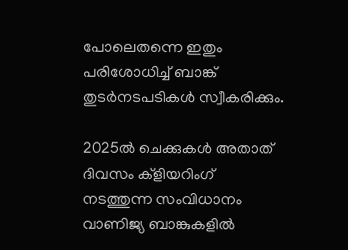പോലെതന്നെ ഇതും പരിശോധിച്ച് ബാങ്ക് തുടർനടപടികൾ സ്വീകരിക്കും.

2025ൽ ചെക്കുകള്‍ അതാത് ദിവസം ക്‌ളിയറിംഗ് നടത്തുന്ന സംവിധാനം വാണിജ്യ ബാങ്കുകളിൽ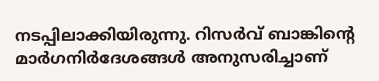നടപ്പിലാക്കിയിരുന്നു. റിസര്‍വ് ബാങ്കിന്റെ മാര്‍ഗനിര്‍ദേശങ്ങള്‍ അനുസരിച്ചാണ്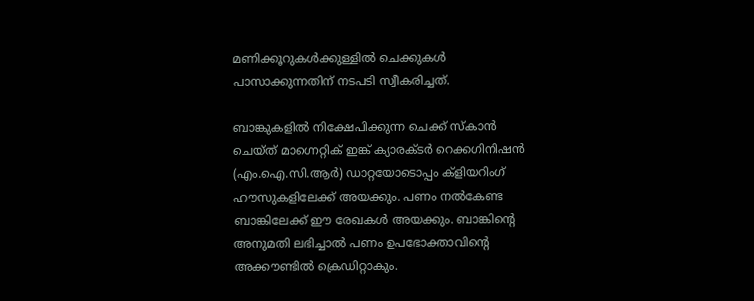മണിക്കൂറുകള്‍ക്കുള്ളില്‍ ചെക്കുകള്‍ പാസാക്കുന്നതിന് നടപടി സ്വീകരിച്ചത്.

ബാങ്കുകളില്‍ നിക്ഷേപിക്കുന്ന ചെക്ക് സ്‌കാന്‍ ചെയ്ത് മാഗ്നെറ്റിക് ഇങ്ക് ക്യാരക്ടര്‍ റെക്കഗിനിഷന്‍ (എം.ഐ.സി.ആര്‍) ഡാറ്റയോടൊപ്പം ക്‌ളിയറിംഗ് ഹൗസുകളിലേക്ക് അയക്കും. പണം നല്‍കേണ്ട ബാങ്കിലേക്ക് ഈ രേഖകള്‍ അയക്കും. ബാങ്കിന്റെ അനുമതി ലഭിച്ചാല്‍ പണം ഉപഭോക്താവിന്റെ അക്കൗണ്ടില്‍ ക്രെഡിറ്റാകും.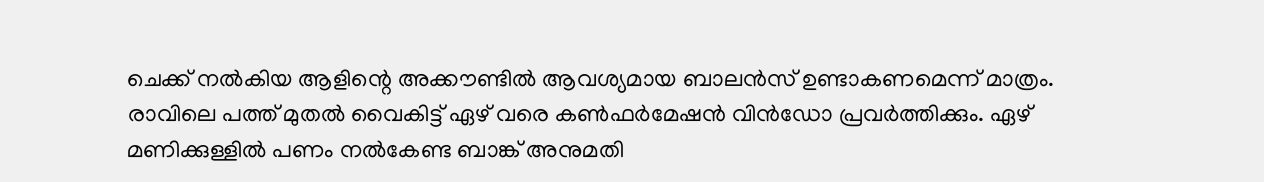ചെക്ക് നല്‍കിയ ആളിന്റെ അക്കൗണ്ടില്‍ ആവശ്യമായ ബാലന്‍സ് ഉണ്ടാകണമെന്ന് മാത്രം. രാവിലെ പത്ത് മുതല്‍ വൈകിട്ട് ഏഴ് വരെ കണ്‍ഫര്‍മേഷന്‍ വിന്‍ഡോ പ്രവര്‍ത്തിക്കും. ഏഴ് മണിക്കുള്ളില്‍ പണം നല്‍കേണ്ട ബാങ്ക് അനുമതി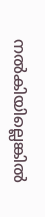നല്‍കിയില്ലെങ്കില്‍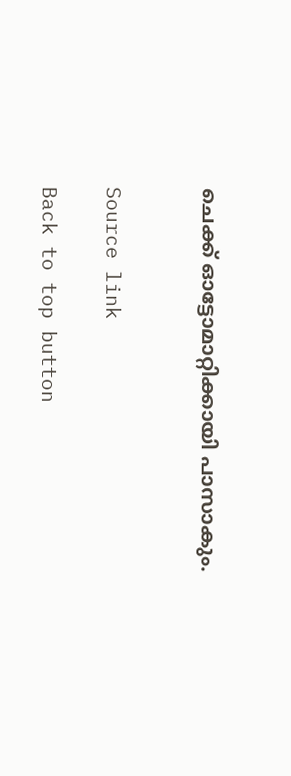ചെക്ക് ഓട്ടോമാറ്റിക്കായി പാസാകും.


Source link

Back to top button